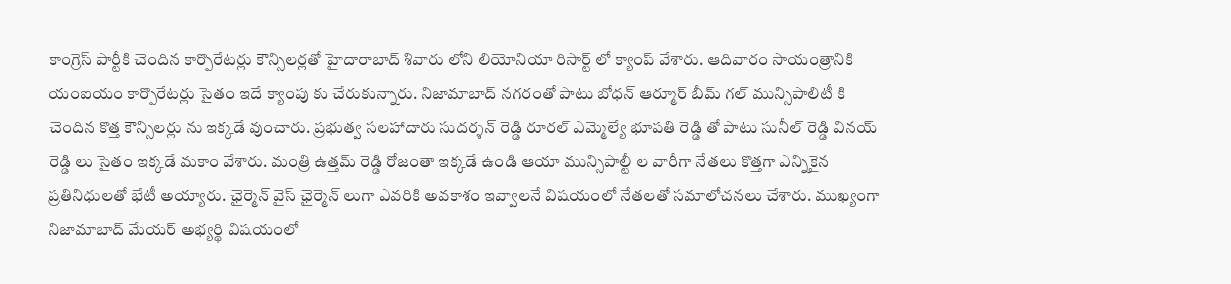కాంగ్రెస్ పార్టీకి చెందిన కార్పొరేటర్లు కౌన్సిలర్లతో హైదారాబాద్ శివారు లోని లియోనియా రిసార్ట్ లో క్యాంప్ వేశారు. ఆదివారం సాయంత్రానికి యంఐయం కార్పొరేటర్లు సైతం ఇదే క్యాంపు కు చేరుకున్నారు. నిజామాబాద్ నగరంతో పాటు బోధన్ ఆర్మూర్ బీమ్ గల్ మున్సిపాలిటీ కి చెందిన కొత్త కౌన్సిలర్లు ను ఇక్కడే వుంచారు. ప్రభుత్వ సలహాదారు సుదర్శన్ రెడ్డి రూరల్ ఎమ్మెల్యే భూపతి రెడ్డి తో పాటు సునీల్ రెడ్డి వినయ్ రెడ్డి లు సైతం ఇక్కడే మకాం వేశారు. మంత్రి ఉత్తమ్ రెడ్డి రోజంతా ఇక్కడే ఉండి ఆయా మున్సిపాల్టీ ల వారీగా నేతలు కొత్తగా ఎన్నికైన ప్రతినిధులతో భేటీ అయ్యారు. ఛైర్మెన్ వైస్ ఛైర్మెన్ లుగా ఎవరికి అవకాశం ఇవ్వాలనే విషయంలో నేతలతో సమాలోచనలు చేశారు. ముఖ్యంగా నిజామాబాద్ మేయర్ అభ్యర్థి విషయంలో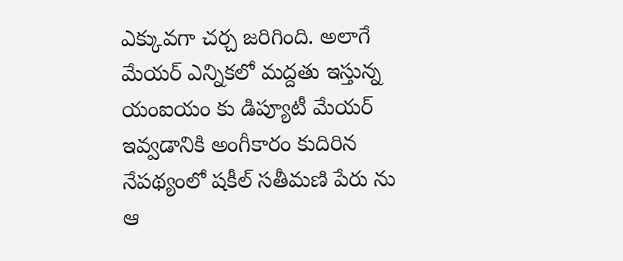ఎక్కువగా చర్చ జరిగింది. అలాగే మేయర్ ఎన్నికలో మద్దతు ఇస్తున్న యంఐయం కు డిప్యూటీ మేయర్ ఇవ్వడానికి అంగీకారం కుదిరిన నేపథ్యంలో షకీల్ సతీమణి పేరు ను ఆ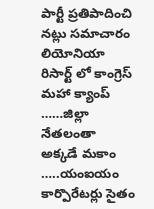పార్టీ ప్రతిపాదించి నట్లు సమాచారం
లియోనియా రిసార్ట్ లో కాంగ్రెస్ మహా క్యాంప్ ……జిల్లా నేతలంతా అక్కడే మకాం …..యంఐయం కార్పొరేటర్లు సైతం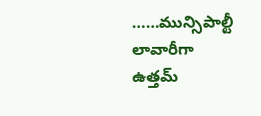……మున్సిపాల్టీ లావారీగా ఉత్తమ్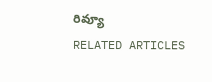రివ్యూ
RELATED ARTICLES